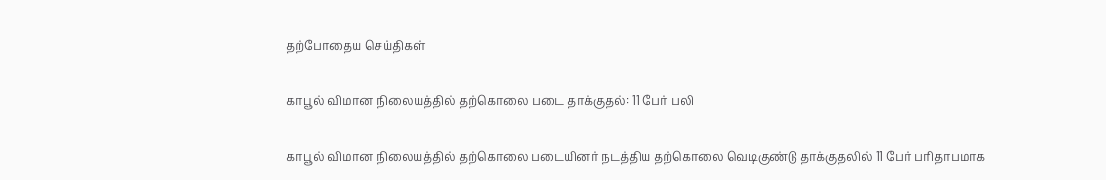தற்போதைய செய்திகள்

காபூல் விமான நிலையத்தில் தற்கொலை படை தாக்குதல்: 11 பேர் பலி

காபூல் விமான நிலையத்தில் தற்கொலை படையினர் நடத்திய தற்கொலை வெடிகுண்டு தாக்குதலில் 11 பேர் பரிதாபமாக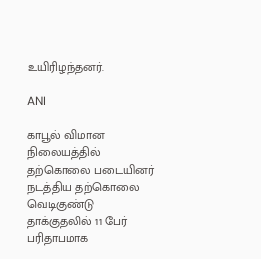உயிரிழந்தனர்.

ANI

காபூல் விமான நிலையத்தில் தற்கொலை படையினர் நடத்திய தற்கொலை வெடிகுண்டு தாக்குதலில் 11 பேர் பரிதாபமாக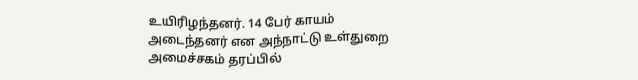உயிரிழந்தனர். 14 பேர் காயம் அடைந்தனர் என அந்நாட்டு உள்துறை அமைச்சகம் தரப்பில்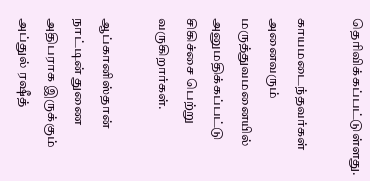தெரிவிக்கப்பட்டுள்ளது.

காயமடைந்தவர்கள் அனைவரும் மருத்துவமனையில் அனுமதிக்கப்பட்டு சிகிச்சை பெற்று வருகிறார்கள்.

ஆப்கானிஸ்தான் நாட்டின் துணை அதிபராக இருக்கும் அப்துல் ரஷீத்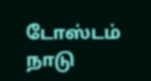டோஸ்டம் நாடு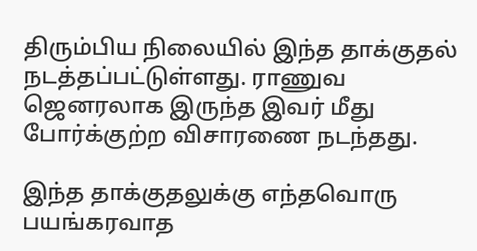திரும்பிய நிலையில் இந்த தாக்குதல் நடத்தப்பட்டுள்ளது. ராணுவ ஜெனரலாக இருந்த இவர் மீது போர்க்குற்ற விசாரணை நடந்தது.

இந்த தாக்குதலுக்கு எந்தவொரு பயங்கரவாத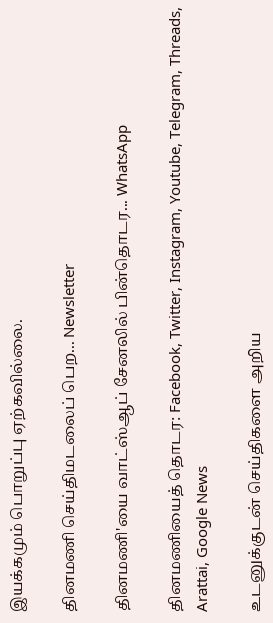இயக்கமும் பொறுப்பு ஏற்கவில்லை.

தினமணி செய்திமடலைப் பெற... Newsletter

தினமணி'யை வாட்ஸ்ஆப் சேனலில் பின்தொடர... WhatsApp

தினமணியைத் தொடர: Facebook, Twitter, Instagram, Youtube, Telegram, Threads, Arattai, Google News

உடனுக்குடன் செய்திகளை அறிய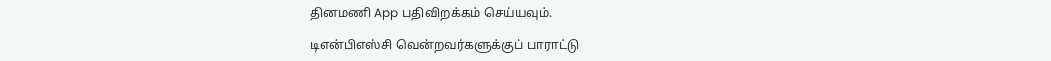தினமணி App பதிவிறக்கம் செய்யவும்.

டிஎன்பிஎஸ்சி வென்றவர்களுக்குப் பாராட்டு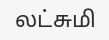லட்சுமி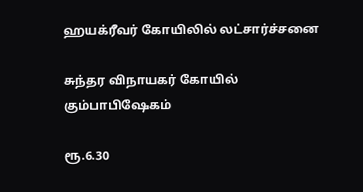ஹயக்ரீவர் கோயிலில் லட்சார்ச்சனை

சுந்தர விநாயகர் கோயில் கும்பாபிஷேகம்

ரூ.6.30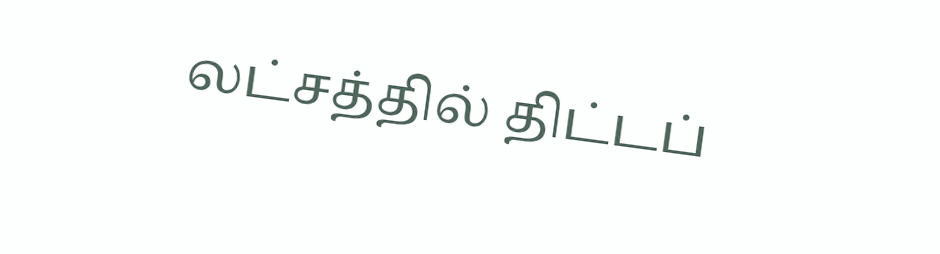லட்சத்தில் திட்டப்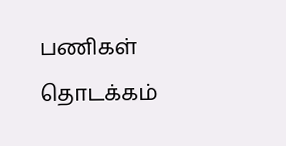பணிகள் தொடக்கம்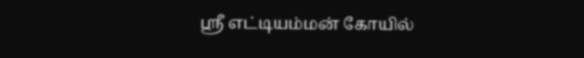ஸ்ரீ எட்டியம்மன் கோயில்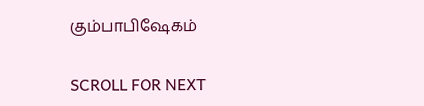கும்பாபிஷேகம்

SCROLL FOR NEXT